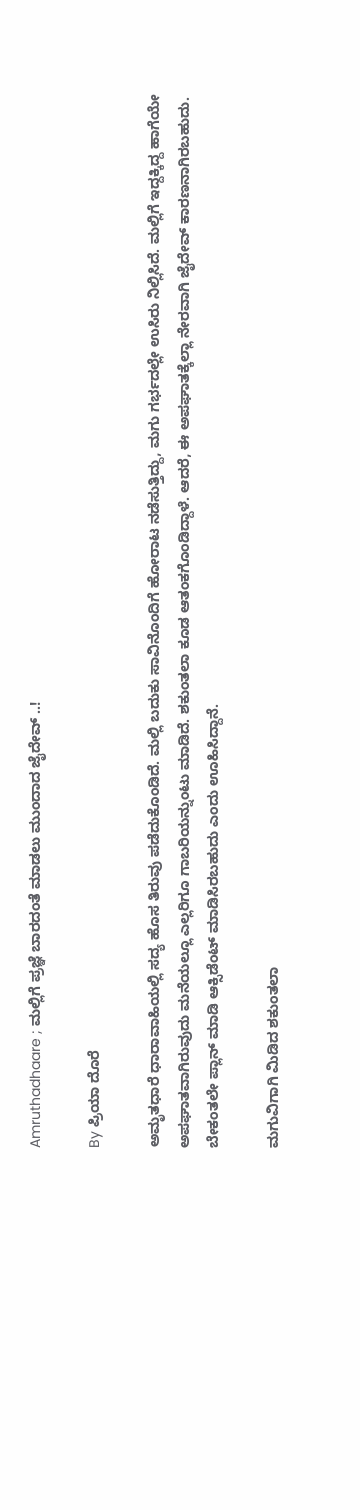Amruthadhaare ; ಮಲ್ಲಿಗೆ ಪ್ರಜ್ಞೆ ಬಾರದಂತೆ ಮಾಡಲು ಮುಂದಾದ ಜೈದೇವ್ ..!

By ಪ್ರಿಯಾ ದೊರೆ

ಅಮೃತಧಾರೆ ಧಾರಾವಾಹಿಯಲ್ಲಿ ಸದ್ಯ ಹೊಸ ತಿರುವು ಪಡೆದುಕೊಂಡಿದೆ. ಮಲ್ಲಿ ಬದುಕು ಸಾವಿನೊಂದಿಗೆ ಹೋರಾಟ ನಡೆಸುತ್ತಿದ್ದು, ಮಗು ಗರ್ಭದಲ್ಲೇ ಉಸಿರು ನಿಲ್ಲಿಸಿದೆ. ಮಲ್ಲಿಗೆ ಇದ್ದಕ್ಕಿದ್ದ ಹಾಗೆಯೇ ಅಪಘಾತವಾಗಿರುವುದು ಮನೆಯಲ್ಲೂ ಎಲ್ಲರಿಗೂ ಗಾಬರಿಯನ್ನುಂಟು ಮಾಡಿದೆ. ಶಕುಂತಲಾ ಕೂಡ ಆತಂಕಗೊಂಡಿದ್ದಾಳೆ. ಆದರೆ, ಈ ಅಪಘಾತಕ್ಕೆಲ್ಲಾ ನೇರವಾಗಿ ಜೈದೇವ್ ಕಾರಣನಾಗಿರಬಹುದು. ಬೇಕಂತಲೇ ಪ್ಲಾನ್ ಮಾಡಿ ಆಕ್ಸಿಡೆಂಟ್ ಮಾಡಿಸಿರಬಹುದು ಎಂದು ಊಹಿಸಿದ್ದಾನೆ.

ಮಗುವಿಗಾಗಿ ಮಿಡಿದ ಶಕುಂತಲಾ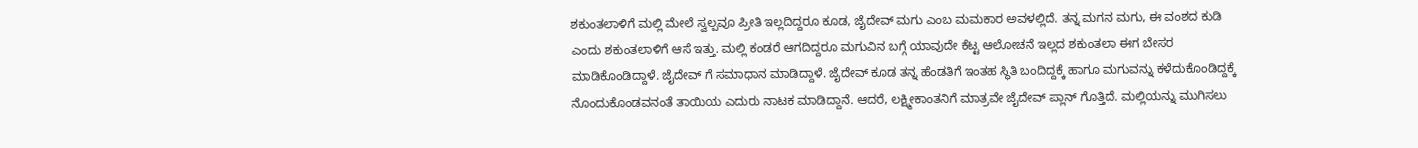ಶಕುಂತಲಾಳಿಗೆ ಮಲ್ಲಿ ಮೇಲೆ ಸ್ವಲ್ಪವೂ ಪ್ರೀತಿ ಇಲ್ಲದಿದ್ದರೂ ಕೂಡ, ಜೈದೇವ್ ಮಗು ಎಂಬ ಮಮಕಾರ ಅವಳಲ್ಲಿದೆ. ತನ್ನ ಮಗನ ಮಗು, ಈ ವಂಶದ ಕುಡಿ ಎಂದು ಶಕುಂತಲಾಳಿಗೆ ಆಸೆ ಇತ್ತು. ಮಲ್ಲಿ ಕಂಡರೆ ಆಗದಿದ್ದರೂ ಮಗುವಿನ ಬಗ್ಗೆ ಯಾವುದೇ ಕೆಟ್ಟ ಆಲೋಚನೆ ಇಲ್ಲದ ಶಕುಂತಲಾ ಈಗ ಬೇಸರ ಮಾಡಿಕೊಂಡಿದ್ದಾಳೆ. ಜೈದೇವ್ ಗೆ ಸಮಾಧಾನ ಮಾಡಿದ್ದಾಳೆ. ಜೈದೇವ್ ಕೂಡ ತನ್ನ ಹೆಂಡತಿಗೆ ಇಂತಹ ಸ್ಥಿತಿ ಬಂದಿದ್ದಕ್ಕೆ ಹಾಗೂ ಮಗುವನ್ನು ಕಳೆದುಕೊಂಡಿದ್ದಕ್ಕೆ ನೊಂದುಕೊಂಡವನಂತೆ ತಾಯಿಯ ಎದುರು ನಾಟಕ ಮಾಡಿದ್ದಾನೆ. ಆದರೆ, ಲಕ್ಷ್ಮೀಕಾಂತನಿಗೆ ಮಾತ್ರವೇ ಜೈದೇವ್ ಪ್ಲಾನ್ ಗೊತ್ತಿದೆ. ಮಲ್ಲಿಯನ್ನು ಮುಗಿಸಲು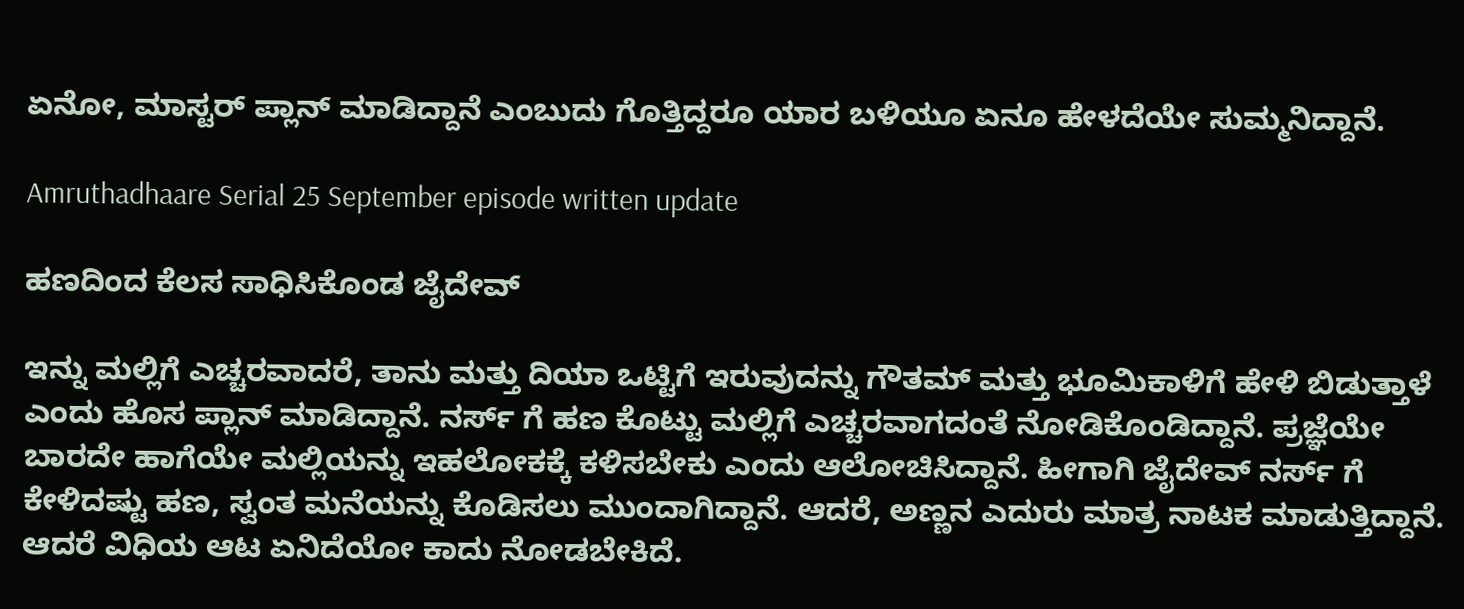ಏನೋ, ಮಾಸ್ಟರ್ ಪ್ಲಾನ್ ಮಾಡಿದ್ದಾನೆ ಎಂಬುದು ಗೊತ್ತಿದ್ದರೂ ಯಾರ ಬಳಿಯೂ ಏನೂ ಹೇಳದೆಯೇ ಸುಮ್ಮನಿದ್ದಾನೆ.

Amruthadhaare Serial 25 September episode written update

ಹಣದಿಂದ ಕೆಲಸ ಸಾಧಿಸಿಕೊಂಡ ಜೈದೇವ್

ಇನ್ನು ಮಲ್ಲಿಗೆ ಎಚ್ಚರವಾದರೆ, ತಾನು ಮತ್ತು ದಿಯಾ ಒಟ್ಟಿಗೆ ಇರುವುದನ್ನು ಗೌತಮ್ ಮತ್ತು ಭೂಮಿಕಾಳಿಗೆ ಹೇಳಿ ಬಿಡುತ್ತಾಳೆ ಎಂದು ಹೊಸ ಪ್ಲಾನ್ ಮಾಡಿದ್ದಾನೆ. ನರ್ಸ್ ಗೆ ಹಣ ಕೊಟ್ಟು ಮಲ್ಲಿಗೆ ಎಚ್ಚರವಾಗದಂತೆ ನೋಡಿಕೊಂಡಿದ್ದಾನೆ. ಪ್ರಜ್ಞೆಯೇ ಬಾರದೇ ಹಾಗೆಯೇ ಮಲ್ಲಿಯನ್ನು ಇಹಲೋಕಕ್ಕೆ ಕಳಿಸಬೇಕು ಎಂದು ಆಲೋಚಿಸಿದ್ದಾನೆ. ಹೀಗಾಗಿ ಜೈದೇವ್ ನರ್ಸ್ ಗೆ ಕೇಳಿದಷ್ಟು ಹಣ, ಸ್ವಂತ ಮನೆಯನ್ನು ಕೊಡಿಸಲು ಮುಂದಾಗಿದ್ದಾನೆ. ಆದರೆ, ಅಣ್ಣನ ಎದುರು ಮಾತ್ರ ನಾಟಕ ಮಾಡುತ್ತಿದ್ದಾನೆ. ಆದರೆ ವಿಧಿಯ ಆಟ ಏನಿದೆಯೋ ಕಾದು ನೋಡಬೇಕಿದೆ.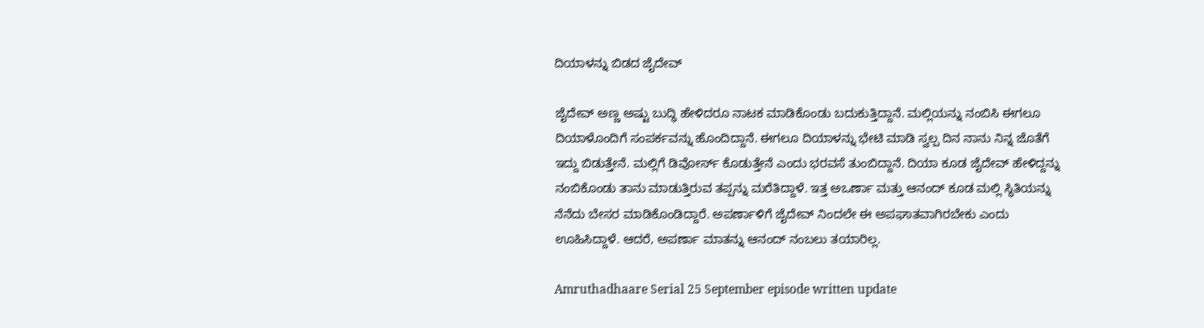ದಿಯಾಳನ್ನು ಬಿಡದ ಜೈದೇವ್

ಜೈದೇವ್ ಅಣ್ಣ ಅಷ್ಟು ಬುದ್ಧಿ ಹೇಳಿದರೂ ನಾಟಕ ಮಾಡಿಕೊಂಡು ಬದುಕುತ್ತಿದ್ದಾನೆ. ಮಲ್ಲಿಯನ್ನು ನಂಬಿಸಿ ಈಗಲೂ ದಿಯಾಳೊಂದಿಗೆ ಸಂಪರ್ಕವನ್ನು ಹೊಂದಿದ್ದಾನೆ. ಈಗಲೂ ದಿಯಾಳನ್ನು ಭೇಟಿ ಮಾಡಿ ಸ್ವಲ್ಪ ದಿನ ನಾನು ನಿನ್ನ ಜೊತೆಗೆ ಇದ್ದು ಬಿಡುತ್ತೇನೆ. ಮಲ್ಲಿಗೆ ಡಿವೋರ್ಸ್ ಕೊಡುತ್ತೇನೆ ಎಂದು ಭರವಸೆ ತುಂಬಿದ್ದಾನೆ. ದಿಯಾ ಕೂಡ ಜೈದೇವ್ ಹೇಳಿದ್ದನ್ನು ನಂಬಿಕೊಂಡು ತಾನು ಮಾಡುತ್ತಿರುವ ತಪ್ಪನ್ನು ಮರೆತಿದ್ದಾಳೆ. ಇತ್ತ ಅಒರ್ಣಾ ಮತ್ತು ಆನಂದ್ ಕೂಡ ಮಲ್ಲಿ ಸ್ಥಿತಿಯನ್ನು ನೆನೆದು ಬೇಸರ ಮಾಡಿಕೊಂಡಿದ್ದಾರೆ. ಅಪರ್ಣಾಳಿಗೆ ಜೈದೇವ್ ನಿಂದಲೇ ಈ ಅಪಘಾತವಾಗಿರಬೇಕು ಎಂದು ಊಹಿಸಿದ್ದಾಳೆ. ಆದರೆ, ಅಪರ್ಣಾ ಮಾತನ್ನು ಆನಂದ್ ನಂಬಲು ತಯಾರಿಲ್ಲ.

Amruthadhaare Serial 25 September episode written update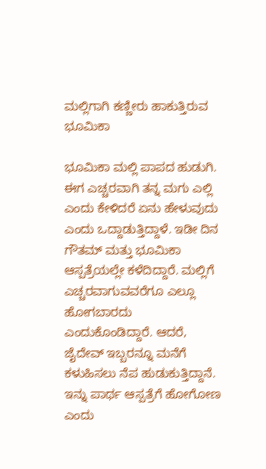ಮಲ್ಲಿಗಾಗಿ ಕಣ್ಣೀರು ಹಾಕುತ್ತಿರುವ ಭೂಮಿಕಾ

ಭೂಮಿಕಾ ಮಲ್ಲಿ ಪಾಪದ ಹುಡುಗಿ. ಈಗ ಎಚ್ಚರವಾಗಿ ತನ್ನ ಮಗು ಎಲ್ಲಿ ಎಂದು ಕೇಳಿದರೆ ಏನು ಹೇಳುವುದು ಎಂದು ಒದ್ದಾಡುತ್ತಿದ್ದಾಳೆ. ಇಡೀ ದಿನ ಗೌತಮ್ ಮತ್ತು ಭೂಮಿಕಾ ಆಸ್ಪತ್ರೆಯಲ್ಲೇ ಕಳೆದಿದ್ದಾರೆ. ಮಲ್ಲಿಗೆ ಎಚ್ಚರವಾಗುವವರೆಗೂ ಎಲ್ಲೂ ಹೋಗಬಾರದು ಎಂದುಕೊಂಡಿದ್ದಾರೆ. ಆದರೆ, ಜೈದೇವ್ ಇಬ್ಬರನ್ನೂ ಮನೆಗೆ ಕಳುಹಿಸಲು ನೆಪ ಹುಡುಕುತ್ತಿದ್ದಾನೆ. ಇನ್ನು ಪಾರ್ಥ ಆಸ್ಪತ್ರೆಗೆ ಹೋಗೋಣ ಎಂದು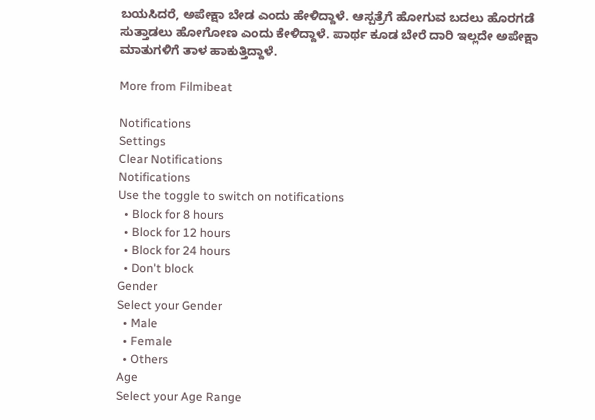ಬಯಸಿದರೆ, ಅಪೇಕ್ಷಾ ಬೇಡ ಎಂದು ಹೇಳಿದ್ದಾಳೆ. ಆಸ್ಪತ್ರೆಗೆ ಹೋಗುವ ಬದಲು ಹೊರಗಡೆ ಸುತ್ತಾಡಲು ಹೋಗೋಣ ಎಂದು ಕೇಳಿದ್ದಾಳೆ. ಪಾರ್ಥ ಕೂಡ ಬೇರೆ ದಾರಿ ಇಲ್ಲದೇ ಅಪೇಕ್ಷಾ ಮಾತುಗಳಿಗೆ ತಾಳ ಹಾಕುತ್ತಿದ್ದಾಳೆ.

More from Filmibeat

Notifications
Settings
Clear Notifications
Notifications
Use the toggle to switch on notifications
  • Block for 8 hours
  • Block for 12 hours
  • Block for 24 hours
  • Don't block
Gender
Select your Gender
  • Male
  • Female
  • Others
Age
Select your Age Range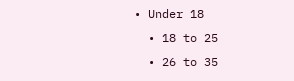• Under 18
  • 18 to 25
  • 26 to 35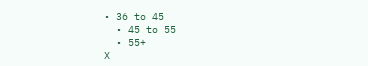• 36 to 45
  • 45 to 55
  • 55+
X